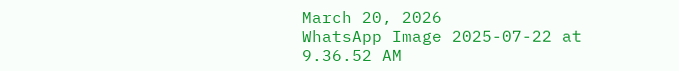March 20, 2026
WhatsApp Image 2025-07-22 at 9.36.52 AM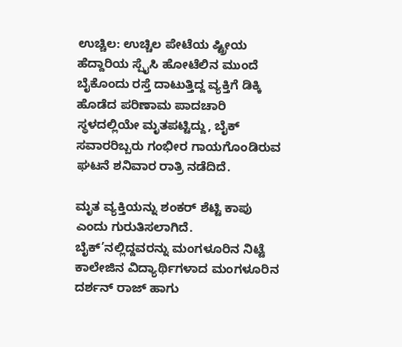ಉಚ್ಚಿಲ: ಉಚ್ಚಿಲ ಪೇಟೆಯ ಷ್ಟ್ರೀಯ ಹೆದ್ದಾರಿಯ ಸ್ಪೈಸಿ ಹೋಟೆಲಿನ ಮುಂದೆ ಬೈಕೊಂದು ರಸ್ತೆ ದಾಟುತ್ತಿದ್ದ ವ್ಯಕ್ತಿಗೆ ಡಿಕ್ಕಿ ಹೊಡೆದ ಪರಿಣಾಮ ಪಾದಚಾರಿ ಸ್ಥಳದಲ್ಲಿಯೇ ಮೃತಪಟ್ಟಿದ್ದು, ಬೈಕ್ ಸವಾರರಿಬ್ಬರು ಗಂಭೀರ ಗಾಯಗೊಂಡಿರುವ ಘಟನೆ ಶನಿವಾರ ರಾತ್ರಿ ನಡೆದಿದೆ.

ಮೃತ ವ್ಯಕ್ತಿಯನ್ನು ಶಂಕರ್ ಶೆಟ್ಟಿ ಕಾಪು ಎಂದು ಗುರುತಿಸಲಾಗಿದೆ. ಬೈಕ್’ನಲ್ಲಿದ್ದವರನ್ನು ಮಂಗಳೂರಿನ ನಿಟ್ಟೆ ಕಾಲೇಜಿನ ವಿದ್ಯಾರ್ಥಿಗಳಾದ ಮಂಗಳೂರಿನ ದರ್ಶನ್ ರಾಜ್ ಹಾಗು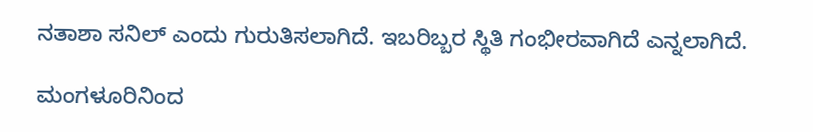ನತಾಶಾ ಸನಿಲ್ ಎಂದು ಗುರುತಿಸಲಾಗಿದೆ. ಇಬರಿಬ್ಬರ ಸ್ಥಿತಿ ಗಂಭೀರವಾಗಿದೆ ಎನ್ನಲಾಗಿದೆ.

ಮಂಗಳೂರಿನಿಂದ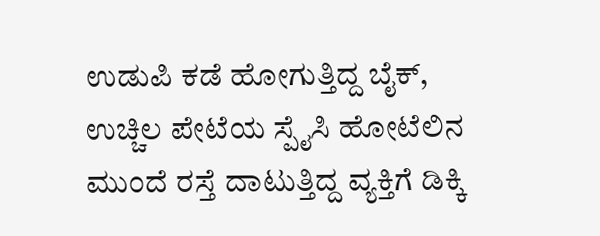ಉಡುಪಿ ಕಡೆ ಹೋಗುತ್ತಿದ್ದ ಬೈಕ್, ಉಚ್ಚಿಲ ಪೇಟೆಯ ಸ್ಪೈಸಿ ಹೋಟೆಲಿನ ಮುಂದೆ ರಸ್ತೆ ದಾಟುತ್ತಿದ್ದ ವ್ಯಕ್ತಿಗೆ ಡಿಕ್ಕಿ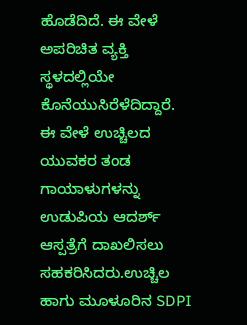ಹೊಡೆದಿದೆ. ಈ ವೇಳೆ ಅಪರಿಚಿತ ವ್ಯಕ್ತಿ ಸ್ಥಳದಲ್ಲಿಯೇ ಕೊನೆಯುಸಿರೆಳೆದಿದ್ದಾರೆ. ಈ ವೇಳೆ ಉಚ್ಚಿಲದ ಯುವಕರ ತಂಡ ಗಾಯಾಳುಗಳನ್ನು ಉಡುಪಿಯ ಆದರ್ಶ್ ಆಸ್ಪತ್ರೆಗೆ ದಾಖಲಿಸಲು ಸಹಕರಿಸಿದರು.ಉಚ್ಚಿಲ ಹಾಗು ಮೂಳೂರಿನ SDPI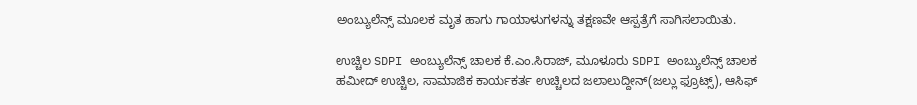ಅಂಬ್ಯುಲೆನ್ಸ್ ಮೂಲಕ ಮೃತ ಹಾಗು ಗಾಯಾಳುಗಳನ್ನು ತಕ್ಷಣವೇ ಆಸ್ಪತ್ರೆಗೆ ಸಾಗಿಸಲಾಯಿತು.

ಉಚ್ಚಿಲ SDPI ಅಂಬ್ಯುಲೆನ್ಸ್ ಚಾಲಕ ಕೆ.ಎಂ.ಸಿರಾಜ್, ಮೂಳೂರು SDPI ಅಂಬ್ಯುಲೆನ್ಸ್ ಚಾಲಕ ಹಮೀದ್ ಉಚ್ಚಿಲ, ಸಾಮಾಜಿಕ ಕಾರ್ಯಕರ್ತ ಉಚ್ಚಿಲದ ಜಲಾಲುದ್ದೀನ್(ಜಲ್ಲು ಫ್ರೂಟ್ಸ್), ಆಸಿಫ್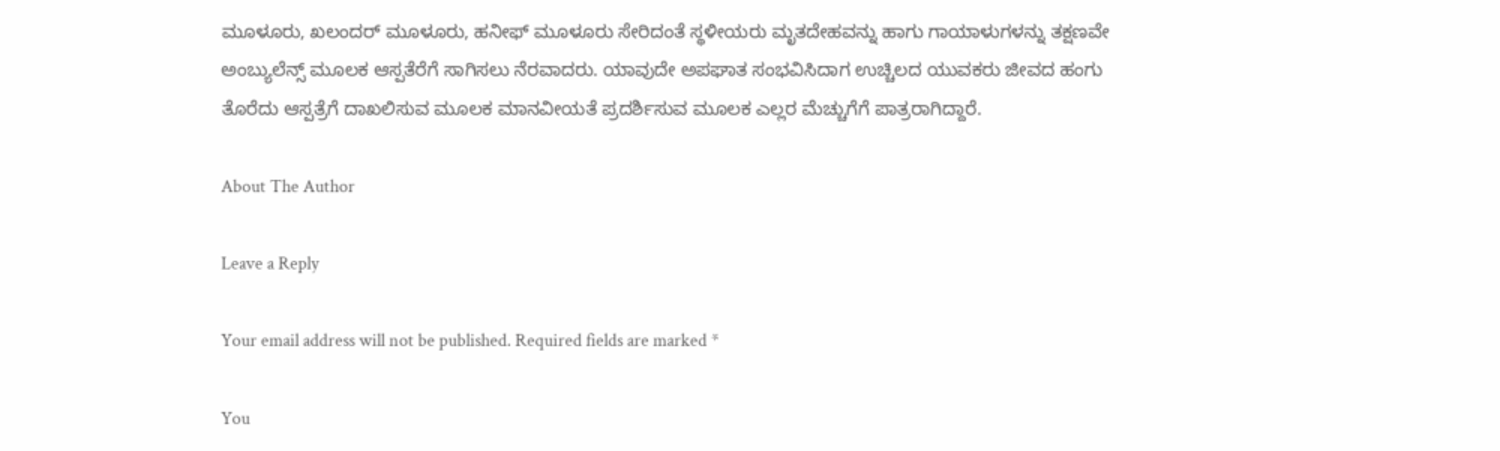ಮೂಳೂರು, ಖಲಂದರ್ ಮೂಳೂರು, ಹನೀಫ್ ಮೂಳೂರು ಸೇರಿದಂತೆ ಸ್ಥಳೀಯರು ಮೃತದೇಹವನ್ನು ಹಾಗು ಗಾಯಾಳುಗಳನ್ನು ತಕ್ಷಣವೇ ಅಂಬ್ಯುಲೆನ್ಸ್ ಮೂಲಕ ಆಸ್ಪತೆರೆಗೆ ಸಾಗಿಸಲು ನೆರವಾದರು. ಯಾವುದೇ ಅಪಘಾತ ಸಂಭವಿಸಿದಾಗ ಉಚ್ಚಿಲದ ಯುವಕರು ಜೀವದ ಹಂಗು ತೊರೆದು ಆಸ್ಪತ್ರೆಗೆ ದಾಖಲಿಸುವ ಮೂಲಕ ಮಾನವೀಯತೆ ಪ್ರದರ್ಶಿಸುವ ಮೂಲಕ ಎಲ್ಲರ ಮೆಚ್ಚುಗೆಗೆ ಪಾತ್ರರಾಗಿದ್ದಾರೆ.

About The Author

Leave a Reply

Your email address will not be published. Required fields are marked *

You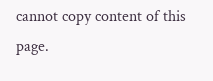cannot copy content of this page.